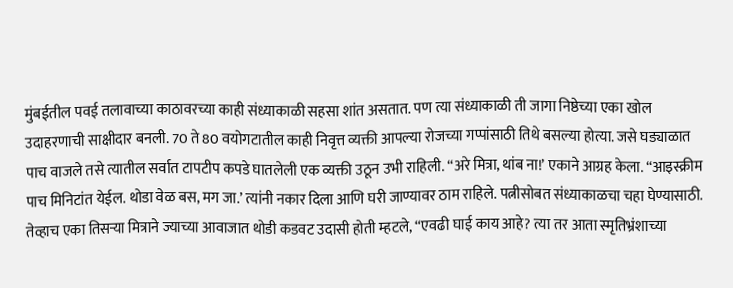मुंबईतील पवई तलावाच्या काठावरच्या काही संध्याकाळी सहसा शांत असतात. पण त्या संध्याकाळी ती जागा निष्ठेच्या एका खोल उदाहरणाची साक्षीदार बनली. 70 ते 80 वयोगटातील काही निवृत्त व्यक्ती आपल्या रोजच्या गप्पांसाठी तिथे बसल्या होत्या. जसे घड्याळात पाच वाजले तसे त्यातील सर्वात टापटीप कपडे घातलेली एक व्यक्ती उठून उभी राहिली. “अरे मित्रा, थांब ना!’ एकाने आग्रह केला. “आइस्क्रीम पाच मिनिटांत येईल. थोडा वेळ बस, मग जा.’ त्यांनी नकार दिला आणि घरी जाण्यावर ठाम राहिले. पत्नीसोबत संध्याकाळचा चहा घेण्यासाठी. तेव्हाच एका तिसऱ्या मित्राने ज्याच्या आवाजात थोडी कडवट उदासी होती म्हटले, “एवढी घाई काय आहे? त्या तर आता स्मृतिभ्रंशाच्या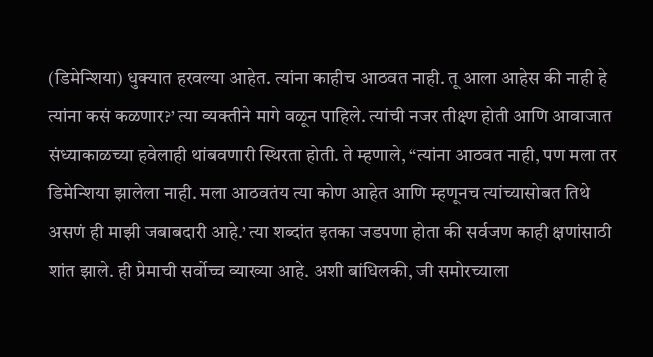(डिमेन्शिया) धुक्यात हरवल्या आहेत. त्यांना काहीच आठवत नाही. तू आला आहेस की नाही हे त्यांना कसं कळणार?’ त्या व्यक्तीने मागे वळून पाहिले. त्यांची नजर तीक्ष्ण होती आणि आवाजात संध्याकाळच्या हवेलाही थांबवणारी स्थिरता होती. ते म्हणाले, “त्यांना आठवत नाही, पण मला तर डिमेन्शिया झालेला नाही. मला आठवतंय त्या कोण आहेत आणि म्हणूनच त्यांच्यासोबत तिथे असणं ही माझी जबाबदारी आहे.’ त्या शब्दांत इतका जडपणा होता की सर्वजण काही क्षणांसाठी शांत झाले. ही प्रेमाची सर्वोच्च व्याख्या आहे. अशी बांधिलकी, जी समोरच्याला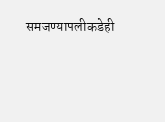समजण्यापलीकडेही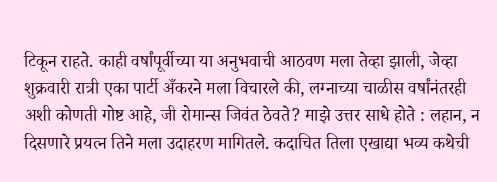टिकून राहते. काही वर्षांपूर्वीच्या या अनुभवाची आठवण मला तेव्हा झाली, जेव्हा शुक्रवारी रात्री एका पार्टी अँकरने मला विचारले की, लग्नाच्या चाळीस वर्षांनंतरही अशी कोणती गोष्ट आहे, जी रोमान्स जिवंत ठेवते? माझे उत्तर साधे होते : लहान, न दिसणारे प्रयत्न तिने मला उदाहरण मागितले. कदाचित तिला एखाद्या भव्य कथेची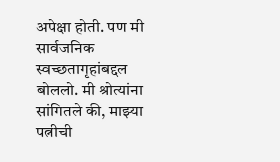अपेक्षा होती. पण मी सार्वजनिक स्वच्छतागृहांबद्दल बोललो. मी श्रोत्यांना सांगितले की, माझ्या पत्नीची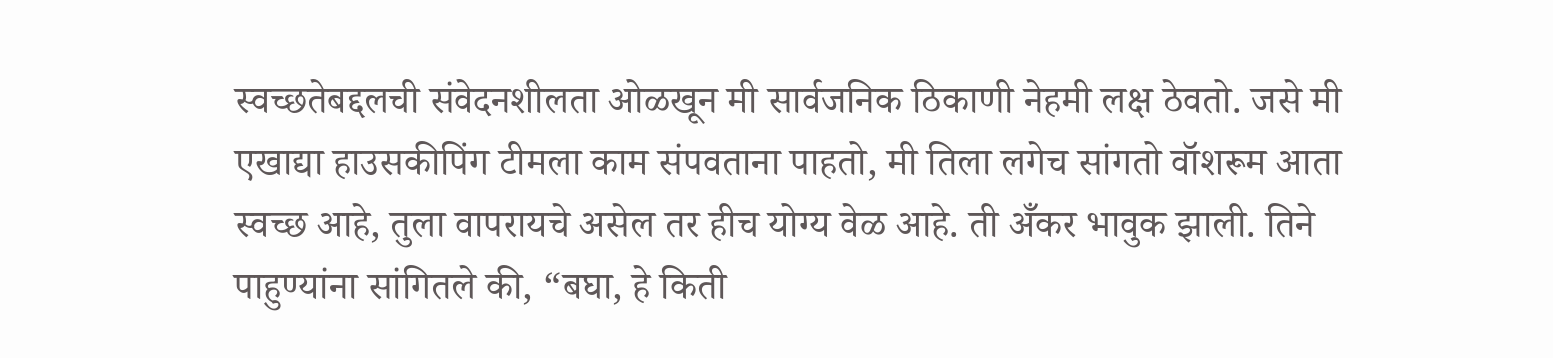स्वच्छतेबद्दलची संवेदनशीलता ओळखून मी सार्वजनिक ठिकाणी नेहमी लक्ष ठेवतो. जसे मी एखाद्या हाउसकीपिंग टीमला काम संपवताना पाहतो, मी तिला लगेच सांगतो वॉशरूम आता स्वच्छ आहे, तुला वापरायचे असेल तर हीच योग्य वेळ आहे. ती अँकर भावुक झाली. तिने पाहुण्यांना सांगितले की, “बघा, हे किती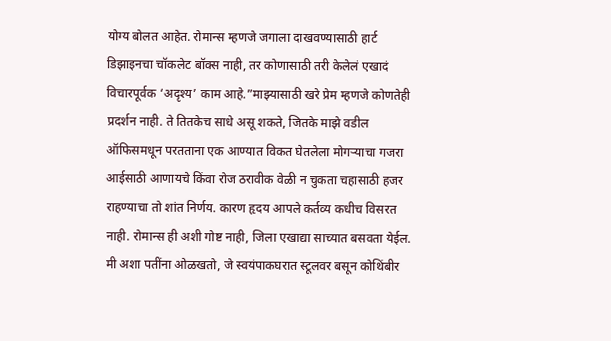योग्य बोलत आहेत. रोमान्स म्हणजे जगाला दाखवण्यासाठी हार्ट डिझाइनचा चॉकलेट बॉक्स नाही, तर कोणासाठी तरी केलेलं एखादं विचारपूर्वक ‘अदृश्य’ काम आहे.”माझ्यासाठी खरे प्रेम म्हणजे कोणतेही प्रदर्शन नाही. ते तितकेच साधे असू शकते, जितके माझे वडील ऑफिसमधून परतताना एक आण्यात विकत घेतलेला मोगऱ्याचा गजरा आईसाठी आणायचे किंवा रोज ठरावीक वेळी न चुकता चहासाठी हजर राहण्याचा तो शांत निर्णय. कारण हृदय आपले कर्तव्य कधीच विसरत नाही. रोमान्स ही अशी गोष्ट नाही, जिला एखाद्या साच्यात बसवता येईल. मी अशा पतींना ओळखतो, जे स्वयंपाकघरात स्टूलवर बसून कोथिंबीर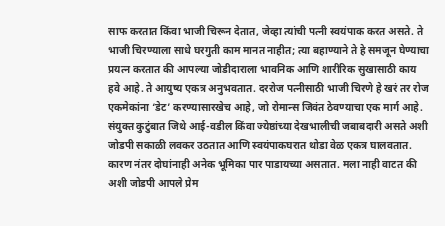साफ करतात किंवा भाजी चिरून देतात, जेव्हा त्यांची पत्नी स्वयंपाक करत असते. ते भाजी चिरण्याला साधे घरगुती काम मानत नाहीत; त्या बहाण्याने ते हे समजून घेण्याचा प्रयत्न करतात की आपल्या जोडीदाराला भावनिक आणि शारीरिक सुखासाठी काय हवे आहे. ते आयुष्य एकत्र अनुभवतात. दररोज पत्नीसाठी भाजी चिरणे हे खरं तर रोज एकमेकांना ‘डेट’ करण्यासारखेच आहे, जो रोमान्स जिवंत ठेवण्याचा एक मार्ग आहे. संयुक्त कुटुंबात जिथे आई-वडील किंवा ज्येष्ठांच्या देखभालीची जबाबदारी असते अशी जोडपी सकाळी लवकर उठतात आणि स्वयंपाकघरात थोडा वेळ एकत्र घालवतात. कारण नंतर दोघांनाही अनेक भूमिका पार पाडायच्या असतात. मला नाही वाटत की अशी जोडपी आपले प्रेम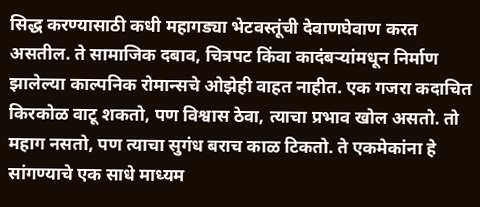सिद्ध करण्यासाठी कधी महागड्या भेटवस्तूंची देवाणघेवाण करत असतील. ते सामाजिक दबाव, चित्रपट किंवा कादंबऱ्यांमधून निर्माण झालेल्या काल्पनिक रोमान्सचे ओझेही वाहत नाहीत. एक गजरा कदाचित किरकोळ वाटू शकतो, पण विश्वास ठेवा, त्याचा प्रभाव खोल असतो. तो महाग नसतो, पण त्याचा सुगंध बराच काळ टिकतो. ते एकमेकांना हे सांगण्याचे एक साधे माध्यम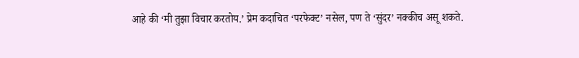आहे की ‘मी तुझा विचार करतोय.’ प्रेम कदाचित ‘परफेक्ट’ नसेल, पण ते ‘सुंदर’ नक्कीच असू शकते.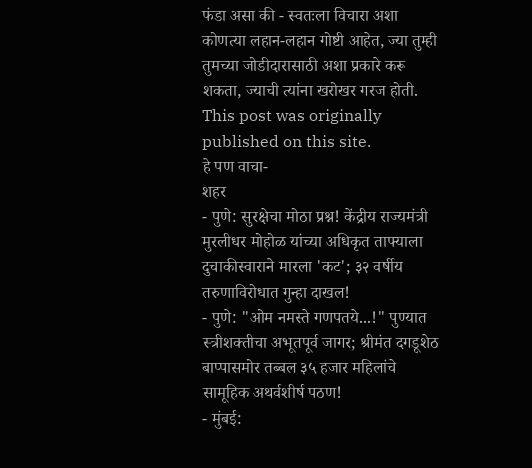फंडा असा की - स्वतःला विचारा अशा कोणत्या लहान-लहान गोष्टी आहेत, ज्या तुम्ही तुमच्या जोडीदारासाठी अशा प्रकारे करू शकता, ज्याची त्यांना खरोखर गरज होती.
This post was originally published on this site.
हे पण वाचा-
शहर
- पुणे: सुरक्षेचा मोठा प्रश्न! केंद्रीय राज्यमंत्री मुरलीधर मोहोळ यांच्या अधिकृत ताफ्याला दुचाकीस्वाराने मारला 'कट'; ३२ वर्षीय तरुणाविरोधात गुन्हा दाखल!
- पुणे: "ओम नमस्ते गणपतये...!" पुण्यात स्त्रीशक्तीचा अभूतपूर्व जागर; श्रीमंत दगडूशेठ बाप्पासमोर तब्बल ३५ हजार महिलांचे सामूहिक अथर्वशीर्ष पठण!
- मुंबई: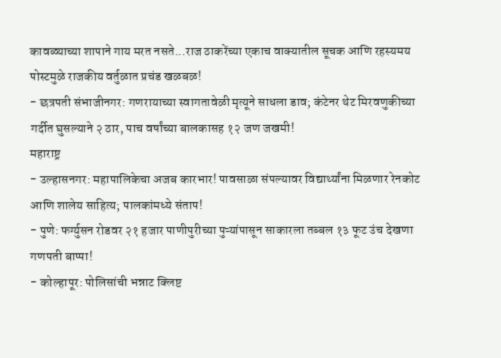कावळ्याच्या शापाने गाय मरत नसते...राज ठाकरेंच्या एकाच वाक्यातील सूचक आणि रहस्यमय पोस्टमुळे राजकीय वर्तुळात प्रचंड खळबळ!
- छत्रपती संभाजीनगर: गणरायाच्या स्वागतावेळी मृत्यूने साधला डाव; कंटेनर थेट मिरवणुकीच्या गर्दीत घुसल्याने २ ठार, पाच वर्षांच्या बालकासह १२ जण जखमी!
महाराष्ट्र
- उल्हासनगर: महापालिकेचा अजब कारभार! पावसाळा संपल्यावर विद्यार्थ्यांना मिळणार रेनकोट आणि शालेय साहित्य; पालकांमध्ये संताप!
- पुणे: फर्ग्युसन रोडवर २१ हजार पाणीपुरीच्या पुऱ्यांपासून साकारला तब्बल १३ फूट उंच देखणा गणपती बाप्पा!
- कोल्हापूर: पोलिसांची भन्नाट क्लिष्ट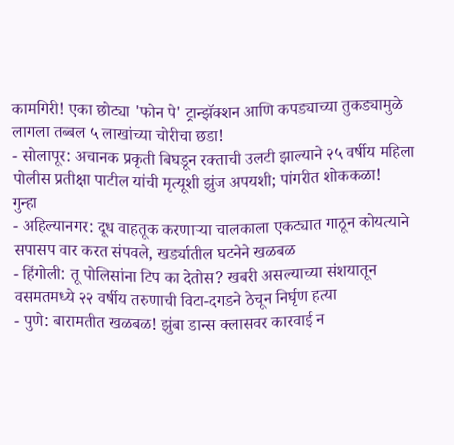कामगिरी! एका छोट्या 'फोन पे' ट्रान्झॅक्शन आणि कपड्याच्या तुकड्यामुळे लागला तब्बल ५ लाखांच्या चोरीचा छडा!
- सोलापूर: अचानक प्रकृती बिघडून रक्ताची उलटी झाल्याने २५ वर्षीय महिला पोलीस प्रतीक्षा पाटील यांची मृत्यूशी झुंज अपयशी; पांगरीत शोककळा!
गुन्हा
- अहिल्यानगर: दूध वाहतूक करणाऱ्या चालकाला एकट्यात गाठून कोयत्याने सपासप वार करत संपवले, खर्ड्यातील घटनेने खळबळ
- हिंगोली: तू पोलिसांना टिप का देतोस? खबरी असल्याच्या संशयातून वसमतमध्ये २२ वर्षीय तरुणाची विटा-दगडने ठेचून निर्घृण हत्या
- पुणे: बारामतीत खळबळ! झुंबा डान्स क्लासवर कारवाई न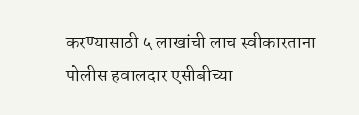करण्यासाठी ५ लाखांची लाच स्वीकारताना पोलीस हवालदार एसीबीच्या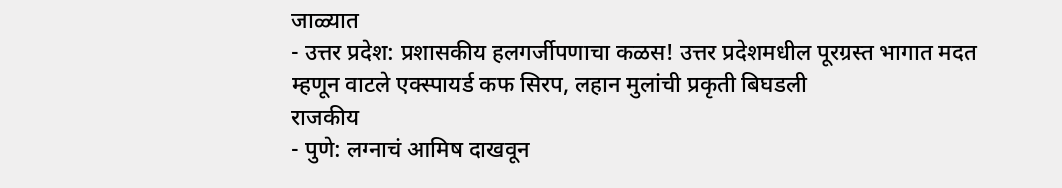जाळ्यात
- उत्तर प्रदेश: प्रशासकीय हलगर्जीपणाचा कळस! उत्तर प्रदेशमधील पूरग्रस्त भागात मदत म्हणून वाटले एक्स्पायर्ड कफ सिरप, लहान मुलांची प्रकृती बिघडली
राजकीय
- पुणे: लग्नाचं आमिष दाखवून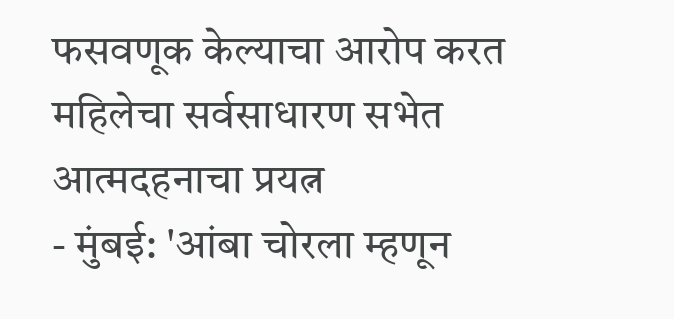फसवणूक केल्याचा आरोप करत महिलेचा सर्वसाधारण सभेत आत्मदहनाचा प्रयत्न
- मुंबई: 'आंबा चोरला म्हणून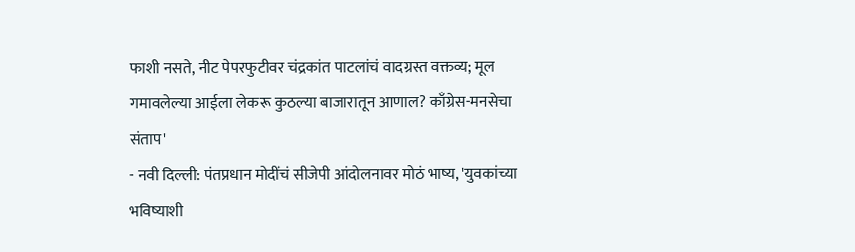फाशी नसते, नीट पेपरफुटीवर चंद्रकांत पाटलांचं वादग्रस्त वक्तव्य; मूल गमावलेल्या आईला लेकरू कुठल्या बाजारातून आणाल? काँग्रेस-मनसेचा संताप'
- नवी दिल्ली: पंतप्रधान मोदींचं सीजेपी आंदोलनावर मोठं भाष्य, 'युवकांच्या भविष्याशी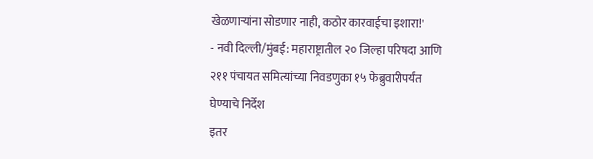खेळणाऱ्यांना सोडणार नाही, कठोर कारवाईचा इशारा!'
- नवी दिल्ली/मुंबई: महाराष्ट्रातील २० जिल्हा परिषदा आणि २११ पंचायत समित्यांच्या निवडणुका १५ फेब्रुवारीपर्यंत घेण्याचे निर्देश
इतर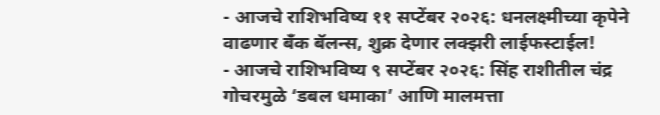- आजचे राशिभविष्य ११ सप्टेंबर २०२६: धनलक्ष्मीच्या कृपेने वाढणार बँक बॅलन्स, शुक्र देणार लक्झरी लाईफस्टाईल!
- आजचे राशिभविष्य ९ सप्टेंबर २०२६: सिंह राशीतील चंद्र गोचरमुळे ‘डबल धमाका’ आणि मालमत्ता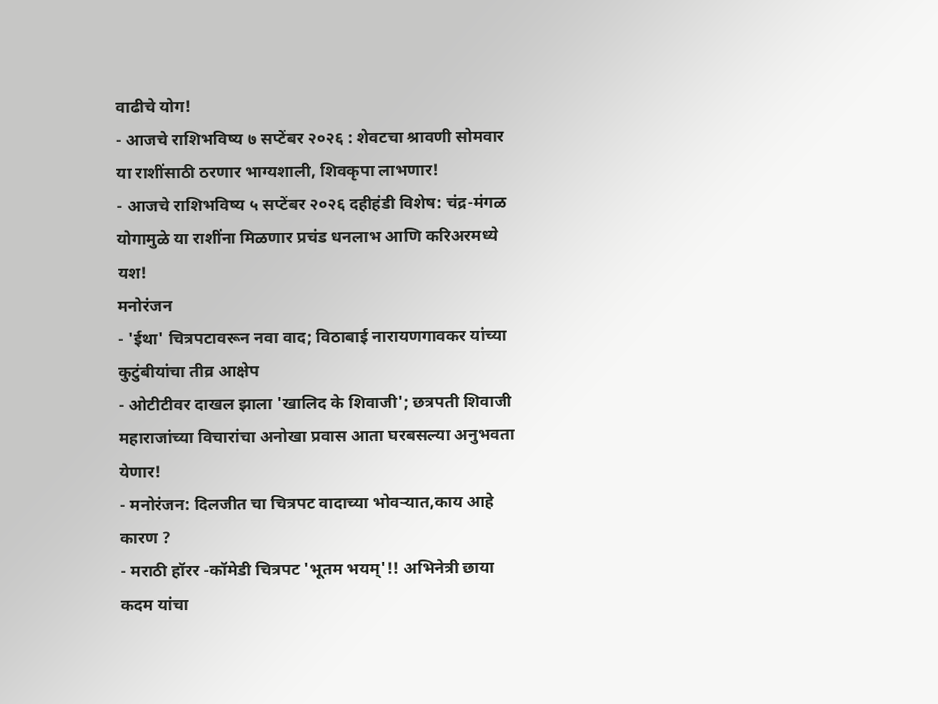वाढीचे योग!
- आजचे राशिभविष्य ७ सप्टेंबर २०२६ : शेवटचा श्रावणी सोमवार या राशींसाठी ठरणार भाग्यशाली, शिवकृपा लाभणार!
- आजचे राशिभविष्य ५ सप्टेंबर २०२६ दहीहंडी विशेष: चंद्र-मंगळ योगामुळे या राशींना मिळणार प्रचंड धनलाभ आणि करिअरमध्ये यश!
मनोरंजन
- 'ईथा' चित्रपटावरून नवा वाद; विठाबाई नारायणगावकर यांच्या कुटुंबीयांचा तीव्र आक्षेप
- ओटीटीवर दाखल झाला 'खालिद के शिवाजी'; छत्रपती शिवाजी महाराजांच्या विचारांचा अनोखा प्रवास आता घरबसल्या अनुभवता येणार!
- मनोरंजन: दिलजीत चा चित्रपट वादाच्या भोवऱ्यात,काय आहे कारण ?
- मराठी हॉरर -कॉमेडी चित्रपट 'भूतम भयम्'!! अभिनेत्री छाया कदम यांचा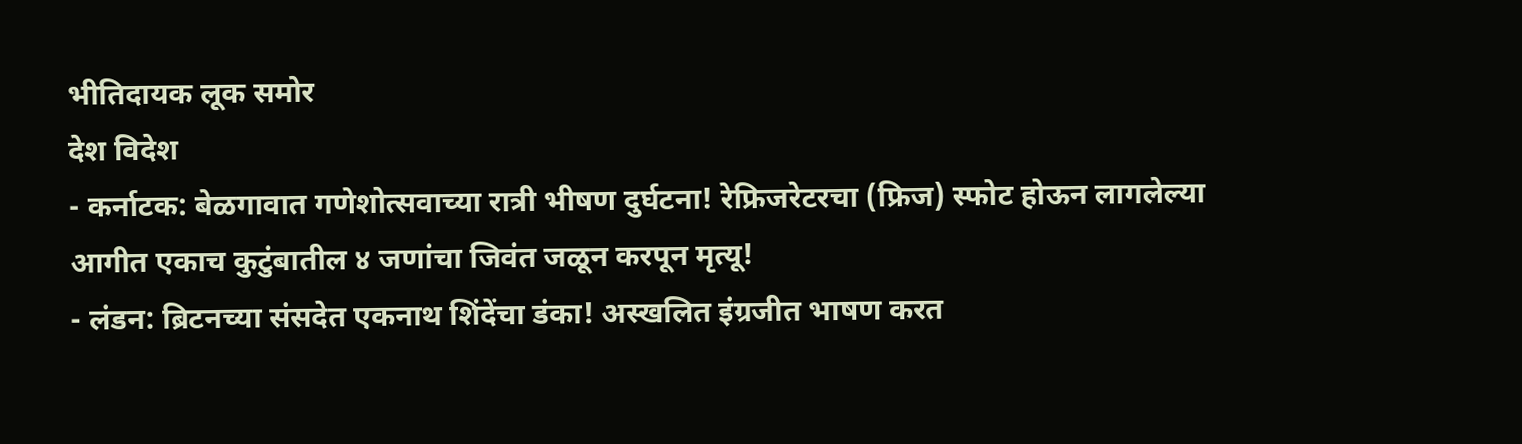भीतिदायक लूक समोर
देश विदेश
- कर्नाटक: बेळगावात गणेशोत्सवाच्या रात्री भीषण दुर्घटना! रेफ्रिजरेटरचा (फ्रिज) स्फोट होऊन लागलेल्या आगीत एकाच कुटुंबातील ४ जणांचा जिवंत जळून करपून मृत्यू!
- लंडन: ब्रिटनच्या संसदेत एकनाथ शिंदेंचा डंका! अस्खलित इंग्रजीत भाषण करत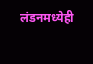लंडनमध्येही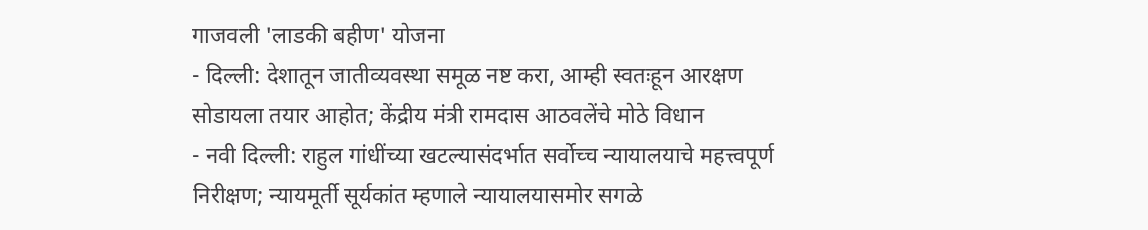गाजवली 'लाडकी बहीण' योजना
- दिल्ली: देशातून जातीव्यवस्था समूळ नष्ट करा, आम्ही स्वतःहून आरक्षण सोडायला तयार आहोत; केंद्रीय मंत्री रामदास आठवलेंचे मोठे विधान
- नवी दिल्ली: राहुल गांधींच्या खटल्यासंदर्भात सर्वोच्च न्यायालयाचे महत्त्वपूर्ण निरीक्षण; न्यायमूर्ती सूर्यकांत म्हणाले न्यायालयासमोर सगळे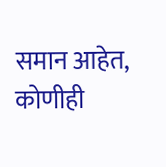समान आहेत, कोणीही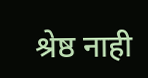श्रेष्ठ नाही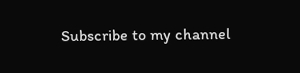Subscribe to my channel